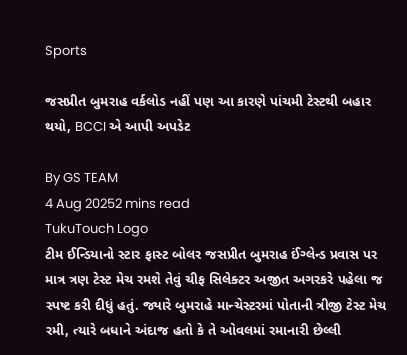Sports

જસપ્રીત બુમરાહ વર્કલોડ નહીં પણ આ કારણે પાંચમી ટેસ્ટથી બહાર થયો, BCCI એ આપી અપડેટ

By GS TEAM
4 Aug 20252 mins read
TukuTouch Logo
ટીમ ઈન્ડિયાનો સ્ટાર ફાસ્ટ બોલર જસપ્રીત બુમરાહ ઈંગ્લેન્ડ પ્રવાસ પર માત્ર ત્રણ ટેસ્ટ મેચ રમશે તેવું ચીફ સિલેક્ટર અજીત અગરકરે પહેલા જ સ્પષ્ટ કરી દીધું હતું. જ્યારે બુમરાહે માન્ચેસ્ટરમાં પોતાની ત્રીજી ટેસ્ટ મેચ રમી, ત્યારે બધાને અંદાજ હતો કે તે ઓવલમાં રમાનારી છેલ્લી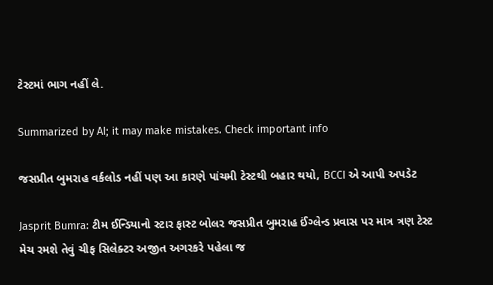ટેસ્ટમાં ભાગ નહીં લે.

Summarized by AI; it may make mistakes. Check important info

જસપ્રીત બુમરાહ વર્કલોડ નહીં પણ આ કારણે પાંચમી ટેસ્ટથી બહાર થયો, BCCI એ આપી અપડેટ

Jasprit Bumra: ટીમ ઈન્ડિયાનો સ્ટાર ફાસ્ટ બોલર જસપ્રીત બુમરાહ ઈંગ્લેન્ડ પ્રવાસ પર માત્ર ત્રણ ટેસ્ટ મેચ રમશે તેવું ચીફ સિલેક્ટર અજીત અગરકરે પહેલા જ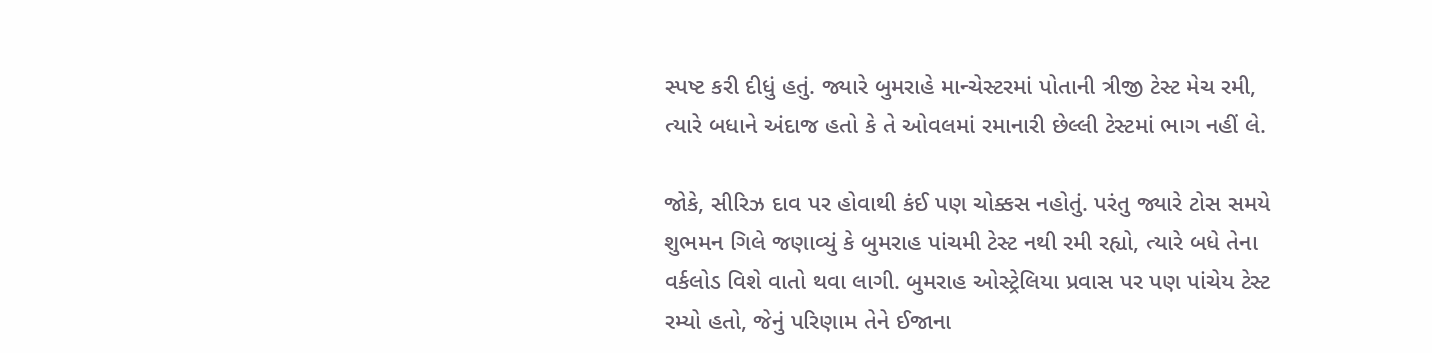સ્પષ્ટ કરી દીધું હતું. જ્યારે બુમરાહે માન્ચેસ્ટરમાં પોતાની ત્રીજી ટેસ્ટ મેચ રમી, ત્યારે બધાને અંદાજ હતો કે તે ઓવલમાં રમાનારી છેલ્લી ટેસ્ટમાં ભાગ નહીં લે.

જોકે, સીરિઝ દાવ પર હોવાથી કંઈ પણ ચોક્કસ નહોતું. પરંતુ જ્યારે ટોસ સમયે શુભમન ગિલે જણાવ્યું કે બુમરાહ પાંચમી ટેસ્ટ નથી રમી રહ્યો, ત્યારે બધે તેના વર્કલોડ વિશે વાતો થવા લાગી. બુમરાહ ઓસ્ટ્રેલિયા પ્રવાસ પર પણ પાંચેય ટેસ્ટ રમ્યો હતો, જેનું પરિણામ તેને ઈજાના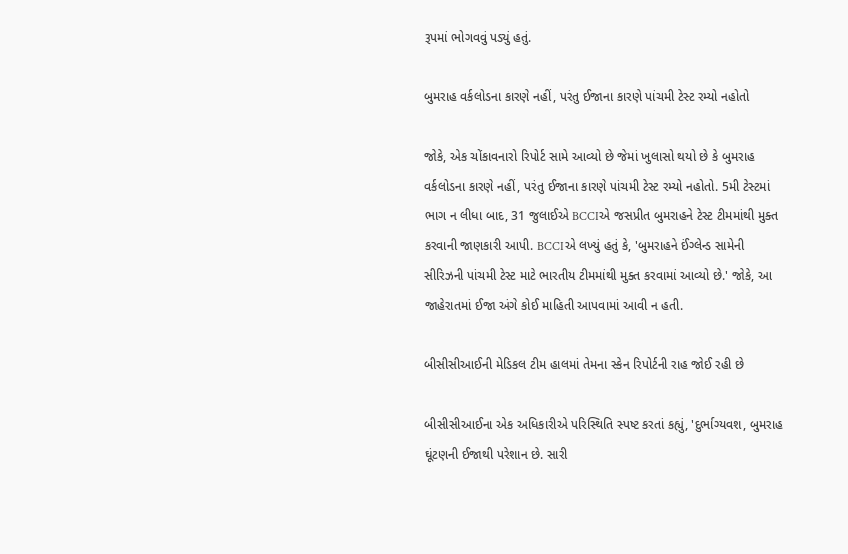રૂપમાં ભોગવવું પડ્યું હતું.

બુમરાહ વર્કલોડના કારણે નહીં, પરંતુ ઈજાના કારણે પાંચમી ટેસ્ટ રમ્યો નહોતો

જોકે, એક ચોંકાવનારો રિપોર્ટ સામે આવ્યો છે જેમાં ખુલાસો થયો છે કે બુમરાહ વર્કલોડના કારણે નહીં, પરંતુ ઈજાના કારણે પાંચમી ટેસ્ટ રમ્યો નહોતો. 5મી ટેસ્ટમાં ભાગ ન લીધા બાદ, 31 જુલાઈએ BCCIએ જસપ્રીત બુમરાહને ટેસ્ટ ટીમમાંથી મુક્ત કરવાની જાણકારી આપી. BCCIએ લખ્યું હતું કે, 'બુમરાહને ઈંગ્લેન્ડ સામેની સીરિઝની પાંચમી ટેસ્ટ માટે ભારતીય ટીમમાંથી મુક્ત કરવામાં આવ્યો છે.' જોકે, આ જાહેરાતમાં ઈજા અંગે કોઈ માહિતી આપવામાં આવી ન હતી.

બીસીસીઆઈની મેડિકલ ટીમ હાલમાં તેમના સ્કેન રિપોર્ટની રાહ જોઈ રહી છે

બીસીસીઆઈના એક અધિકારીએ પરિસ્થિતિ સ્પષ્ટ કરતાં કહ્યું, 'દુર્ભાગ્યવશ, બુમરાહ ઘૂંટણની ઈજાથી પરેશાન છે. સારી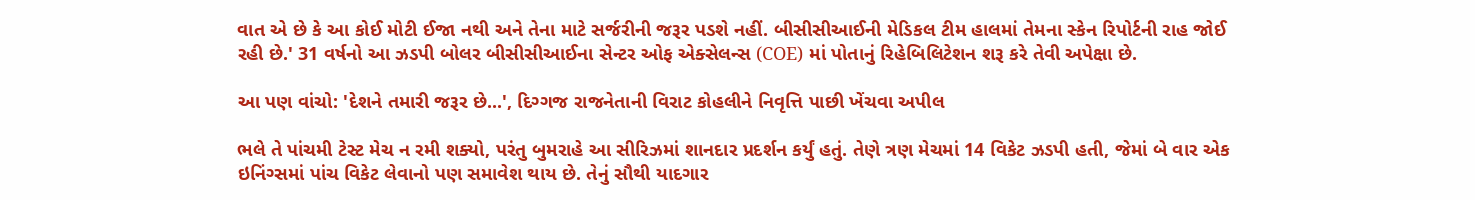વાત એ છે કે આ કોઈ મોટી ઈજા નથી અને તેના માટે સર્જરીની જરૂર પડશે નહીં. બીસીસીઆઈની મેડિકલ ટીમ હાલમાં તેમના સ્કેન રિપોર્ટની રાહ જોઈ રહી છે.' 31 વર્ષનો આ ઝડપી બોલર બીસીસીઆઈના સેન્ટર ઓફ એક્સેલન્સ (COE) માં પોતાનું રિહેબિલિટેશન શરૂ કરે તેવી અપેક્ષા છે.

આ પણ વાંચો: 'દેશને તમારી જરૂર છે...', દિગ્ગજ રાજનેતાની વિરાટ કોહલીને નિવૃત્તિ પાછી ખેંચવા અપીલ

ભલે તે પાંચમી ટેસ્ટ મેચ ન રમી શક્યો, પરંતુ બુમરાહે આ સીરિઝમાં શાનદાર પ્રદર્શન કર્યું હતું. તેણે ત્રણ મેચમાં 14 વિકેટ ઝડપી હતી, જેમાં બે વાર એક ઇનિંગ્સમાં પાંચ વિકેટ લેવાનો પણ સમાવેશ થાય છે. તેનું સૌથી યાદગાર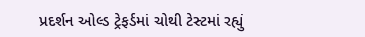પ્રદર્શન ઓલ્ડ ટ્રેફર્ડમાં ચોથી ટેસ્ટમાં રહ્યું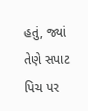હતું, જ્યાં તેણે સપાટ પિચ પર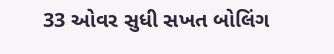33 ઓવર સુધી સખત બોલિંગ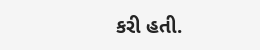કરી હતી.